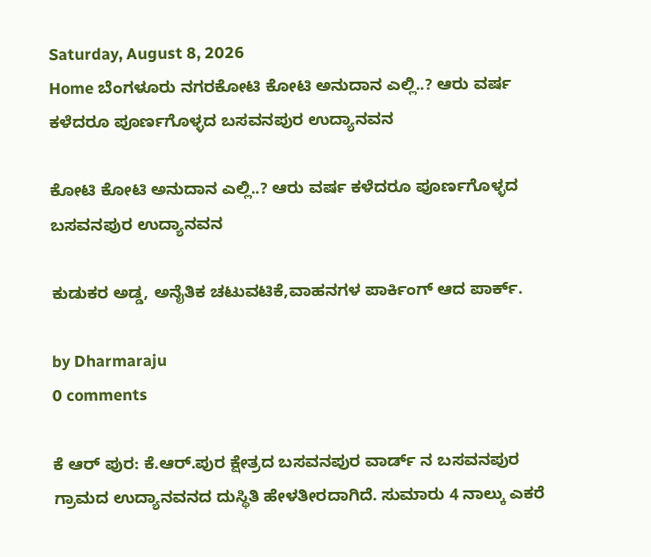Saturday, August 8, 2026
Home ಬೆಂಗಳೂರು ನಗರಕೋಟಿ ಕೋಟಿ ಅನುದಾನ ಎಲ್ಲಿ..? ಆರು ವರ್ಷ ಕಳೆದರೂ ಪೂರ್ಣಗೊಳ್ಳದ ಬಸವನಪುರ ಉದ್ಯಾನವನ

ಕೋಟಿ ಕೋಟಿ ಅನುದಾನ ಎಲ್ಲಿ..? ಆರು ವರ್ಷ ಕಳೆದರೂ ಪೂರ್ಣಗೊಳ್ಳದ ಬಸವನಪುರ ಉದ್ಯಾನವನ

ಕುಡುಕರ ಅಡ್ಡ, ಅನೈತಿಕ ಚಟುವಟಿಕೆ,ವಾಹನಗಳ ಪಾರ್ಕಿಂಗ್ ಆದ ಪಾರ್ಕ್.

by Dharmaraju
0 comments

ಕೆ ಆರ್ ಪುರ: ಕೆ.ಆರ್.ಪುರ ಕ್ಷೇತ್ರದ ಬಸವನಪುರ ವಾರ್ಡ್ ನ ಬಸವನಪುರ ಗ್ರಾಮದ ಉದ್ಯಾನವನದ ದುಸ್ಥಿತಿ ಹೇಳತೀರದಾಗಿದೆ. ಸುಮಾರು 4 ನಾಲ್ಕು ಎಕರೆ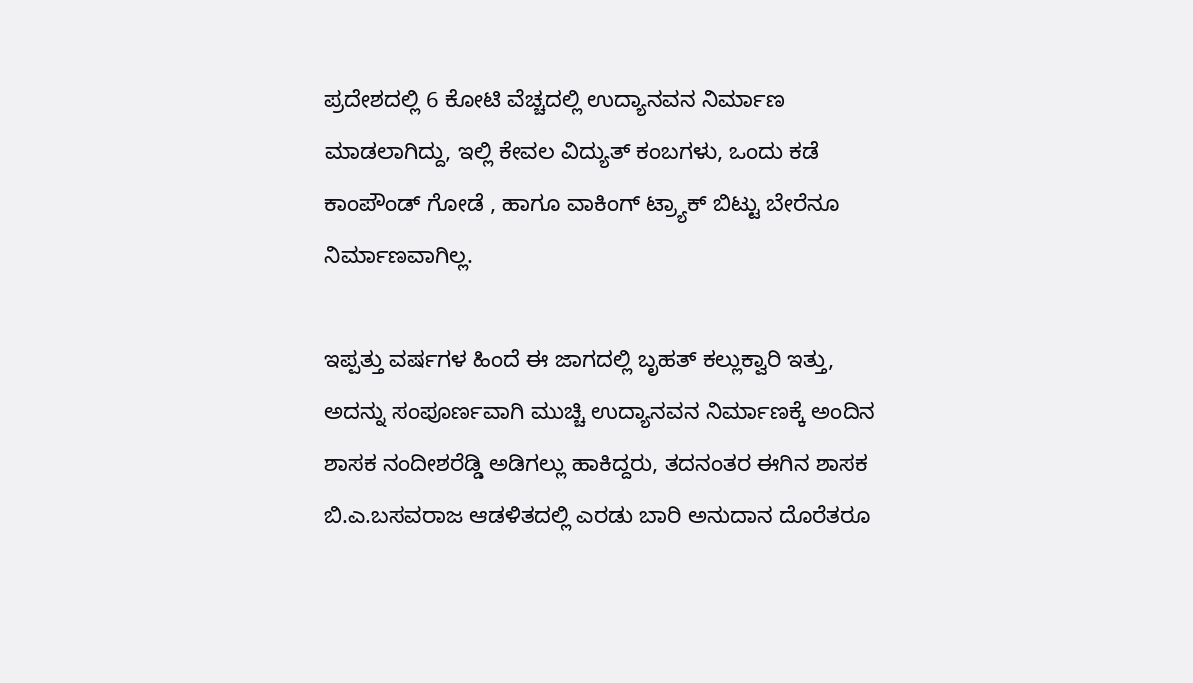ಪ್ರದೇಶದಲ್ಲಿ 6 ಕೋಟಿ ವೆಚ್ಚದಲ್ಲಿ ಉದ್ಯಾನವನ ನಿರ್ಮಾಣ ಮಾಡಲಾಗಿದ್ದು, ಇಲ್ಲಿ ಕೇವಲ ವಿದ್ಯುತ್ ಕಂಬಗಳು, ಒಂದು ಕಡೆ ಕಾಂಪೌಂಡ್ ಗೋಡೆ , ಹಾಗೂ ವಾಕಿಂಗ್ ಟ್ರ್ಯಾಕ್ ಬಿಟ್ಟು ಬೇರೆನೂ ನಿರ್ಮಾಣವಾಗಿಲ್ಲ.

ಇಪ್ಪತ್ತು ವರ್ಷಗಳ ಹಿಂದೆ ಈ ಜಾಗದಲ್ಲಿ ಬೃಹತ್ ಕಲ್ಲುಕ್ವಾರಿ ಇತ್ತು, ಅದನ್ನು ಸಂಪೂರ್ಣವಾಗಿ ಮುಚ್ಚಿ ಉದ್ಯಾನವನ ನಿರ್ಮಾಣಕ್ಕೆ ಅಂದಿನ ಶಾಸಕ ನಂದೀಶರೆಡ್ಡಿ ಅಡಿಗಲ್ಲು ಹಾಕಿದ್ದರು, ತದನಂತರ ಈಗಿನ ಶಾಸಕ ಬಿ.ಎ.ಬಸವರಾಜ ಆಡಳಿತದಲ್ಲಿ ಎರಡು ಬಾರಿ ಅನುದಾನ ದೊರೆತರೂ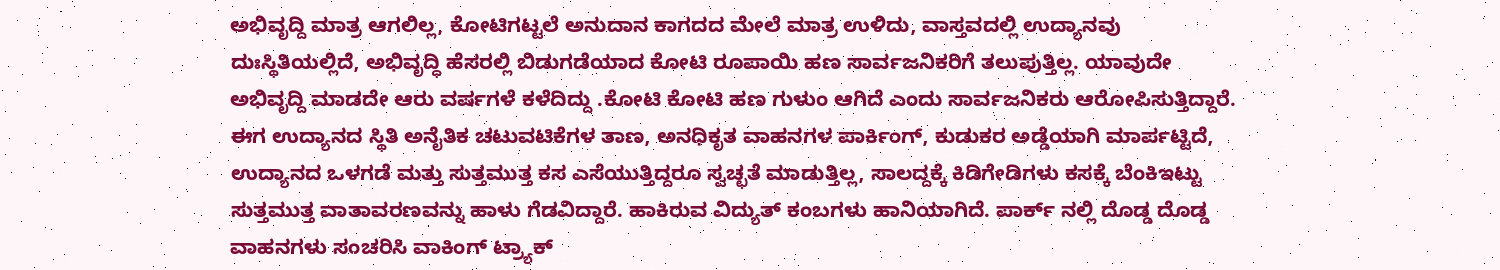ಅಭಿವೃದ್ದಿ ಮಾತ್ರ ಆಗಲಿಲ್ಲ, ಕೋಟಿಗಟ್ಟಲೆ ಅನುದಾನ ಕಾಗದದ ಮೇಲೆ ಮಾತ್ರ ಉಳಿದು, ವಾಸ್ತವದಲ್ಲಿ ಉದ್ಯಾನವು ದುಃಸ್ಥಿತಿಯಲ್ಲಿದೆ, ಅಭಿವೃದ್ಧಿ ಹೆಸರಲ್ಲಿ ಬಿಡುಗಡೆಯಾದ ಕೋಟಿ ರೂಪಾಯಿ ಹಣ ಸಾರ್ವಜನಿಕರಿಗೆ ತಲುಪುತ್ತಿಲ್ಲ. ಯಾವುದೇ ಅಭಿವೃದ್ದಿ ಮಾಡದೇ ಆರು ವರ್ಷಗಳೆ ಕಳೆದಿದ್ದು .ಕೋಟಿ ಕೋಟಿ ಹಣ ಗುಳುಂ ಆಗಿದೆ ಎಂದು ಸಾರ್ವಜನಿಕರು ಆರೋಪಿಸುತ್ತಿದ್ದಾರೆ.
ಈಗ ಉದ್ಯಾನದ ಸ್ಥಿತಿ ಅನೈತಿಕ ಚಟುವಟಿಕೆಗಳ ತಾಣ, ಅನಧಿಕೃತ ವಾಹನಗಳ ಪಾರ್ಕಿಂಗ್, ಕುಡುಕರ ಅಡ್ಡೆಯಾಗಿ ಮಾರ್ಪಟ್ಟಿದೆ, ಉದ್ಯಾನದ ಒಳಗಡೆ ಮತ್ತು ಸುತ್ತಮುತ್ತ ಕಸ ಎಸೆಯುತ್ತಿದ್ದರೂ ಸ್ವಚ್ಛತೆ ಮಾಡುತ್ತಿಲ್ಲ, ಸಾಲದ್ದಕ್ಕೆ ಕಿಡಿಗೇಡಿಗಳು ಕಸಕ್ಕೆ ಬೆಂಕಿಇಟ್ಟು ಸುತ್ತಮುತ್ತ ವಾತಾವರಣವನ್ನು ಹಾಳು ಗೆಡವಿದ್ದಾರೆ. ಹಾಕಿರುವ ವಿದ್ಯುತ್ ಕಂಬಗಳು ಹಾನಿಯಾಗಿದೆ. ಪಾರ್ಕ್ ನಲ್ಲಿ ದೊಡ್ಡ ದೊಡ್ಡ ವಾಹನಗಳು ಸಂಚರಿಸಿ ವಾಕಿಂಗ್ ಟ್ರ್ಯಾಕ್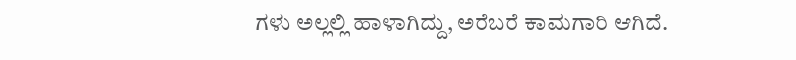ಗಳು ಅಲ್ಲಲ್ಲಿ ಹಾಳಾಗಿದ್ದು, ಅರೆಬರೆ ಕಾಮಗಾರಿ ಆಗಿದೆ.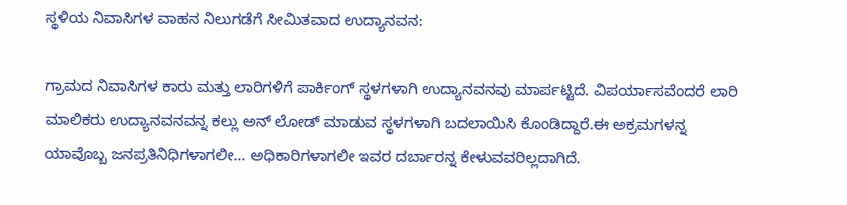ಸ್ಥಳಿಯ ನಿವಾಸಿಗಳ ವಾಹನ ನಿಲುಗಡೆಗೆ ಸೀಮಿತವಾದ ಉದ್ಯಾನವನ:

ಗ್ರಾಮದ ನಿವಾಸಿಗಳ ಕಾರು ಮತ್ತು ಲಾರಿಗಳಿಗೆ ಪಾರ್ಕಿಂಗ್ ಸ್ಥಳಗಳಾಗಿ ಉದ್ಯಾನವನವು ಮಾರ್ಪಟ್ಟಿದೆ. ವಿಪರ್ಯಾಸವೆಂದರೆ ಲಾರಿ ಮಾಲಿಕರು ಉದ್ಯಾನವನವನ್ನ ಕಲ್ಲು ಅನ್ ಲೋಡ್ ಮಾಡುವ ಸ್ಥಳಗಳಾಗಿ ಬದಲಾಯಿಸಿ ಕೊಂಡಿದ್ದಾರೆ.ಈ ಅಕ್ರಮಗಳನ್ನ ಯಾವೊಬ್ಬ ಜನಪ್ರತಿನಿಧಿಗಳಾಗಲೀ… ಅಧಿಕಾರಿಗಳಾಗಲೀ ಇವರ ದರ್ಬಾರನ್ನ ಕೇಳುವವರಿಲ್ಲದಾಗಿದೆ.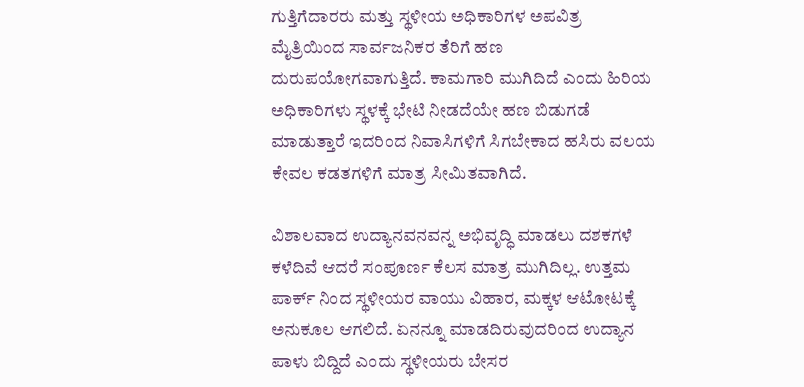ಗುತ್ತಿಗೆದಾರರು ಮತ್ತು ಸ್ಥಳೀಯ ಅಧಿಕಾರಿಗಳ ಅಪವಿತ್ರ ಮೈತ್ರಿಯಿಂದ ಸಾರ್ವಜನಿಕರ ತೆರಿಗೆ ಹಣ ದುರುಪಯೋಗವಾಗುತ್ತಿದೆ. ಕಾಮಗಾರಿ ಮುಗಿದಿದೆ ಎಂದು ಹಿರಿಯ ಅಧಿಕಾರಿಗಳು ಸ್ಥಳಕ್ಕೆ ಭೇಟಿ ನೀಡದೆಯೇ ಹಣ ಬಿಡುಗಡೆ ಮಾಡುತ್ತಾರೆ ಇದರಿಂದ ನಿವಾಸಿಗಳಿಗೆ ಸಿಗಬೇಕಾದ ಹಸಿರು ವಲಯ ಕೇವಲ ಕಡತಗಳಿಗೆ ಮಾತ್ರ ಸೀಮಿತವಾಗಿದೆ.

ವಿಶಾಲವಾದ ಉದ್ಯಾನವನವನ್ನ ಅಭಿವೃದ್ಧಿ ಮಾಡಲು ದಶಕಗಳೆ ಕಳೆದಿವೆ ಆದರೆ ಸಂಪೂರ್ಣ ಕೆಲಸ ಮಾತ್ರ ಮುಗಿದಿಲ್ಲ. ಉತ್ತಮ ಪಾರ್ಕ್ ನಿಂದ ಸ್ಥಳೀಯರ ವಾಯು ವಿಹಾರ, ಮಕ್ಕಳ ಆಟೋಟಕ್ಕೆ ಅನುಕೂಲ ಆಗಲಿದೆ. ಏನನ್ನೂ ಮಾಡದಿರುವುದರಿಂದ ಉದ್ಯಾನ ಪಾಳು ಬಿದ್ದಿದೆ ಎಂದು ಸ್ಥಳೀಯರು ಬೇಸರ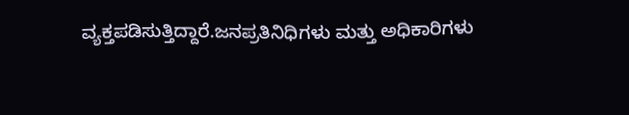ವ್ಯಕ್ತಪಡಿಸುತ್ತಿದ್ದಾರೆ.ಜನಪ್ರತಿನಿಧಿಗಳು ಮತ್ತು ಅಧಿಕಾರಿಗಳು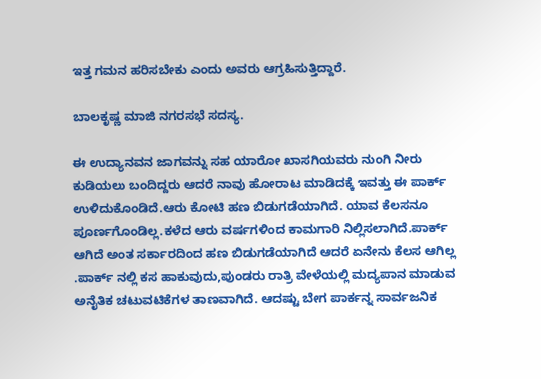ಇತ್ತ ಗಮನ ಹರಿಸಬೇಕು ಎಂದು ಅವರು ಆಗ್ರಹಿಸುತ್ತಿದ್ದಾರೆ.

ಬಾಲಕೃಷ್ಣ ಮಾಜಿ ನಗರಸಭೆ ಸದಸ್ಯ.

ಈ ಉದ್ಯಾನವನ ಜಾಗವನ್ನು ಸಹ ಯಾರೋ ಖಾಸಗಿಯವರು ನುಂಗಿ ನೀರು ಕುಡಿಯಲು ಬಂದಿದ್ದರು ಆದರೆ ನಾವು ಹೋರಾಟ ಮಾಡಿದಕ್ಕೆ ಇವತ್ತು ಈ ಪಾರ್ಕ್ ಉಳಿದುಕೊಂಡಿದೆ.ಆರು ಕೋಟಿ ಹಣ ಬಿಡುಗಡೆಯಾಗಿದೆ. ಯಾವ ಕೆಲಸನೂ ಪೂರ್ಣಗೊಂಡಿಲ್ಲ.ಕಳೆದ ಆರು ವರ್ಷಗಳಿಂದ ಕಾಮಗಾರಿ ನಿಲ್ಲಿಸಲಾಗಿದೆ.ಪಾರ್ಕ್ ಆಗಿದೆ ಅಂತ ಸರ್ಕಾರದಿಂದ ಹಣ ಬಿಡುಗಡೆಯಾಗಿದೆ ಆದರೆ ಏನೇನು ಕೆಲಸ ಆಗಿಲ್ಲ .ಪಾರ್ಕ್ ನಲ್ಲಿ ಕಸ ಹಾಕುವುದು,ಪುಂಡರು ರಾತ್ರಿ ವೇಳೆಯಲ್ಲಿ ಮದ್ಯಪಾನ ಮಾಡುವ ಅನೈತಿಕ ಚಟುವಟಿಕೆಗಳ ತಾಣವಾಗಿದೆ. ಆದಷ್ಟು ಬೇಗ ಪಾರ್ಕನ್ನ ಸಾರ್ವಜನಿಕ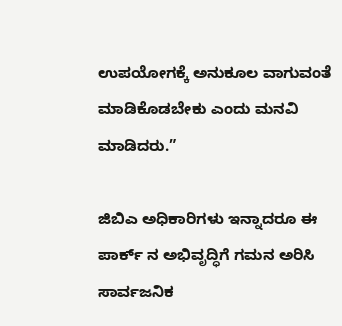ಉಪಯೋಗಕ್ಕೆ ಅನುಕೂಲ ವಾಗುವಂತೆ ಮಾಡಿಕೊಡಬೇಕು ಎಂದು ಮನವಿ ಮಾಡಿದರು.”

ಜಿಬಿಎ ಅಧಿಕಾರಿಗಳು ಇನ್ನಾದರೂ ಈ ಪಾರ್ಕ್ ನ ಅಭಿವೃದ್ಧಿಗೆ ಗಮನ ಅರಿಸಿ ಸಾರ್ವಜನಿಕ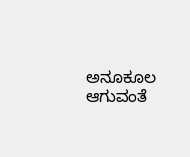ಅನೂಕೂಲ ಆಗುವಂತೆ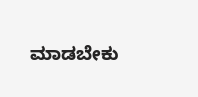ಮಾಡಬೇಕು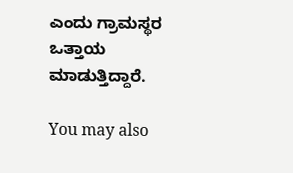ಎಂದು ಗ್ರಾಮಸ್ಥರ ಒತ್ತಾಯ ಮಾಡುತ್ತಿದ್ದಾರೆ.

You may also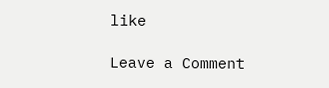like

Leave a Comment